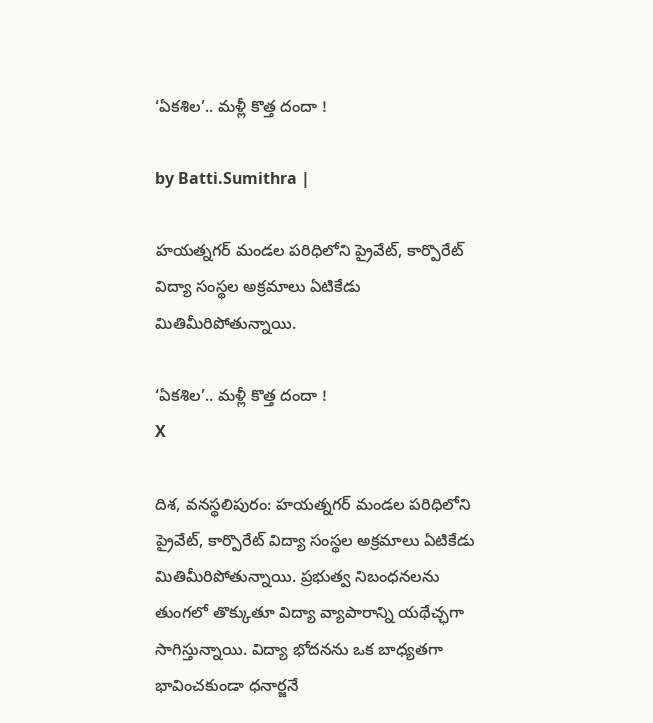‘ఏకశిల’.. మళ్లీ కొత్త దందా !

by Batti.Sumithra |

హయత్నగర్ మండల పరిధిలోని ప్రైవేట్, కార్పొరేట్ విద్యా సంస్థల అక్రమాలు ఏటికేడు మితిమీరిపోతున్నాయి.

‘ఏకశిల’.. మళ్లీ కొత్త దందా !
X

దిశ, వనస్థలిపురం: హయత్నగర్ మండల పరిధిలోని ప్రైవేట్, కార్పొరేట్ విద్యా సంస్థల అక్రమాలు ఏటికేడు మితిమీరిపోతున్నాయి. ప్రభుత్వ నిబంధనలను తుంగలో తొక్కుతూ విద్యా వ్యాపారాన్ని యథేచ్ఛగా సాగిస్తున్నాయి. విద్యా భోదనను ఒక బాధ్యతగా భావించకుండా ధనార్జనే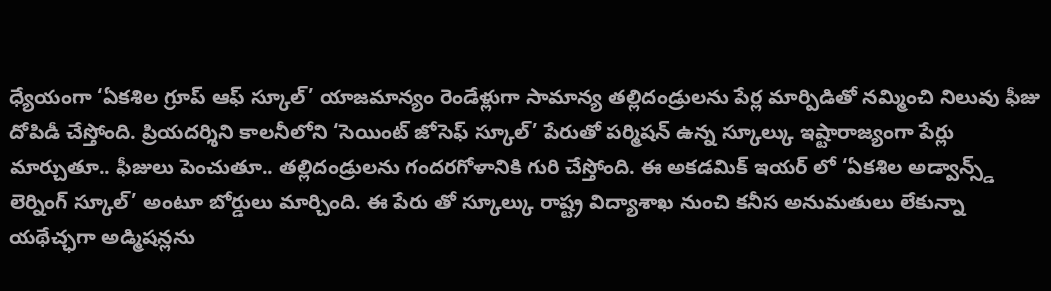ధ్యేయంగా ‘ఏకశిల గ్రూప్ ఆఫ్ స్కూల్’ యాజమాన్యం రెండేళ్లుగా సామాన్య తల్లిదండ్రులను పేర్ల మార్పిడితో నమ్మించి నిలువు ఫీజు దోపిడీ చేస్తోంది. ప్రియదర్శిని కాలనీలోని ‘సెయింట్ జోసెఫ్ స్కూల్’ పేరుతో పర్మిషన్ ఉన్న స్కూల్కు ఇష్టారాజ్యంగా పేర్లు మార్చుతూ.. ఫీజులు పెంచుతూ.. తల్లిదండ్రులను గందరగోళానికి గురి చేస్తోంది. ఈ అకడమిక్ ఇయర్ లో ‘ఏకశిల అడ్వాన్స్డ్ లెర్నింగ్ స్కూల్’ అంటూ బోర్డులు మార్చింది. ఈ పేరు తో స్కూల్కు రాష్ట్ర విద్యాశాఖ నుంచి కనీస అనుమతులు లేకున్నా యథేచ్ఛగా అడ్మిషన్లను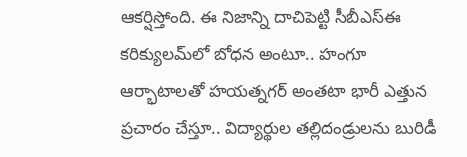ఆకర్షిస్తోంది. ఈ నిజాన్ని దాచిపెట్టి సీబీఎస్ఈ కరిక్యులమ్‌లో బోధన అంటూ.. హంగూ ఆర్భాటాలతో హయత్నగర్ అంతటా భారీ ఎత్తున ప్రచారం చేస్తూ.. విద్యార్థుల తల్లిదండ్రులను బురిడీ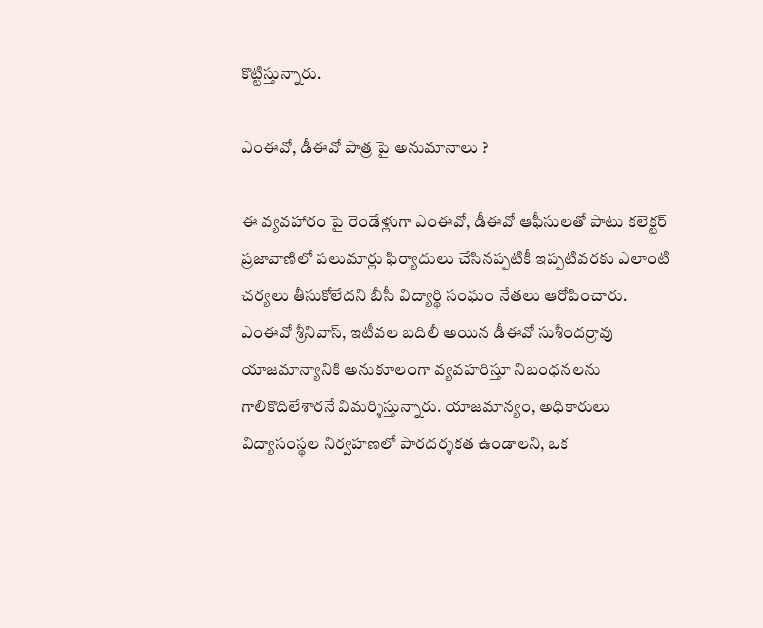కొట్టిస్తున్నారు.

ఎంఈవో, డీఈవో పాత్ర పై అనుమానాలు ?

ఈ వ్యవహారం పై రెండేళ్లుగా ఎంఈవో, డీఈవో ఆఫీసులతో పాటు కలెక్టర్ ప్రజావాణిలో పలుమార్లు ఫిర్యాదులు చేసినప్పటికీ ఇప్పటివరకు ఎలాంటి చర్యలు తీసుకోలేదని బీసీ విద్యార్థి సంఘం నేతలు ఆరోపించారు. ఎంఈవో శ్రీనివాస్, ఇటీవల బదిలీ అయిన డీఈవో సుశీందర్రావు యాజమాన్యానికి అనుకూలంగా వ్యవహరిస్తూ నిబంధనలను గాలికొదిలేశారనే విమర్శిస్తున్నారు. యాజమాన్యం, అధికారులు విద్యాసంస్థల నిర్వహణలో పారదర్శకత ఉండాలని, ఒక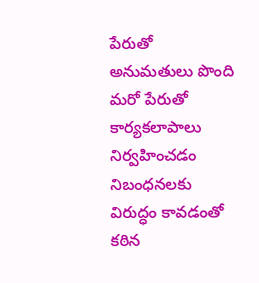పేరుతో అనుమతులు పొంది మరో పేరుతో కార్యకలాపాలు నిర్వహించడం నిబంధనలకు విరుద్ధం కావడంతో కఠిన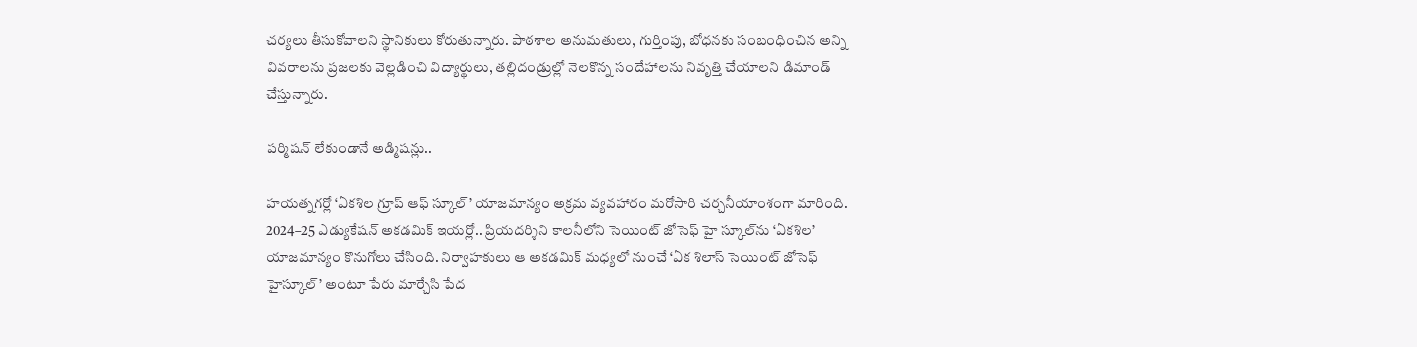చర్యలు తీసుకోవాలని స్థానికులు కోరుతున్నారు. పాఠశాల అనుమతులు, గుర్తింపు, బోధనకు సంబంధించిన అన్ని వివరాలను ప్రజలకు వెల్లడించి విద్యార్థులు, తల్లిదండ్రుల్లో నెలకొన్న సందేహాలను నివృత్తి చేయాలని డిమాండ్ చేస్తున్నారు.

పర్మిషన్ లేకుండానే అడ్మిషన్లు..

హయత్నగర్లో ‘ఏకశిల గ్రూప్ ఆఫ్ స్కూల్’ యాజమాన్యం అక్రమ వ్యవహారం మరోసారి చర్చనీయాంశంగా మారింది. 2024–25 ఎడ్యుకేషన్ అకడమిక్ ఇయర్లో.. ప్రియదర్శిని కాలనీలోని సెయింట్ జోసెఫ్ హై స్కూల్‌ను ‘ఏకశిల’ యాజమాన్యం కొనుగోలు చేసింది. నిర్వాహకులు ఆ అకడమిక్ మధ్యలో నుంచే ‘ఏక శిలాస్ సెయింట్ జోసెఫ్ హైస్కూల్’ అంటూ పేరు మార్చేసి పేద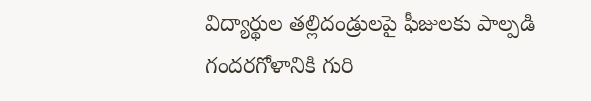విద్యార్థుల తల్లిదండ్రులపై ఫీజులకు పాల్పడి గందరగోళానికి గురి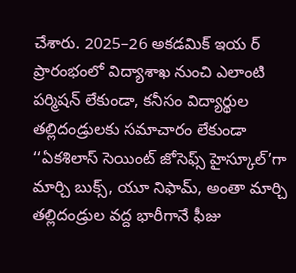చేశారు. 2025–26 అకడమిక్ ఇయ ర్ ప్రారంభంలో విద్యాశాఖ నుంచి ఎలాంటి పర్మిషన్ లేకుండా, కనీసం విద్యార్థుల తల్లిదండ్రులకు సమాచారం లేకుండా ‘‘ఏకశిలాస్ సెయింట్ జోసెఫ్స్ హైస్కూల్’గా మార్చి బుక్స్, యూ నిఫామ్, అంతా మార్చి తల్లిదండ్రుల వద్ద భారీగానే ఫీజు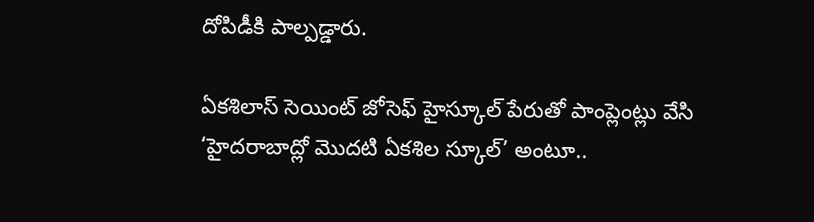దోపిడీకి పాల్పడ్డారు.

ఏకశిలాస్ సెయింట్ జోసెఫ్ హైస్కూల్ పేరుతో పాంప్లెంట్లు వేసి ‘హైదరాబాద్లో మొదటి ఏకశిల స్కూల్’ అంటూ..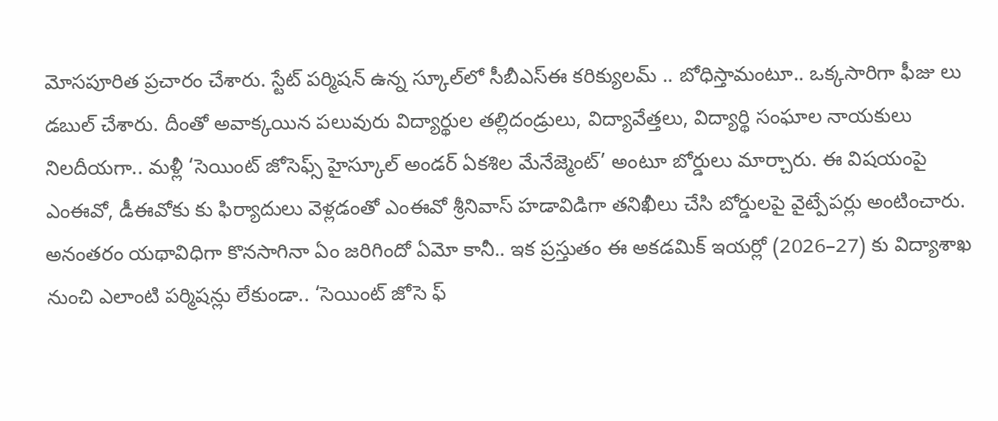మోసపూరిత ప్రచారం చేశారు. స్టేట్ పర్మిషన్ ఉన్న స్కూల్‌లో సీబీఎస్ఈ కరిక్యులమ్ .. బోధిస్తామంటూ.. ఒక్కసారిగా ఫీజు లు డబుల్ చేశారు. దీంతో అవాక్కయిన పలువురు విద్యార్థుల తల్లిదండ్రులు, విద్యావేత్తలు, విద్యార్థి సంఘాల నాయకులు నిలదీయగా.. మళ్లీ ‘సెయింట్ జోసెఫ్స్ హైస్కూల్ అండర్ ఏకశిల మేనేజ్మెంట్’ అంటూ బోర్డులు మార్చారు. ఈ విషయంపై ఎంఈవో, డీఈవోకు కు ఫిర్యాదులు వెళ్లడంతో ఎంఈవో శ్రీనివాస్ హడావిడిగా తనిఖీలు చేసి బోర్డులపై వైట్పేపర్లు అంటించారు. అనంతరం యథావిధిగా కొనసాగినా ఏం జరిగిందో ఏమో కానీ.. ఇక ప్రస్తుతం ఈ అకడమిక్ ఇయర్లో (2026–27) కు విద్యాశాఖ నుంచి ఎలాంటి పర్మిషన్లు లేకుండా.. ‘సెయింట్ జోసె ఫ్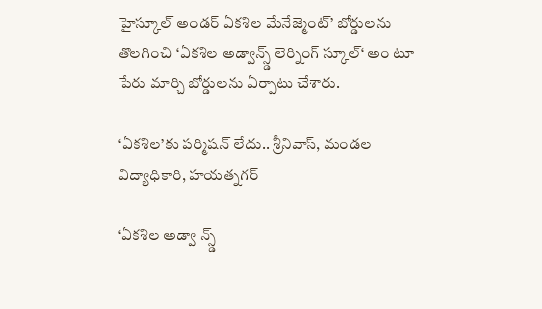హైస్కూల్ అండర్ ఏకశిల మేనేజ్మెంట్’ బోర్డులను తొలగించి ‘ఏకశిల అడ్వాన్స్డ్ లెర్నింగ్ స్కూల్‘ అం టూ పేరు మార్చి బోర్డులను ఏర్పాటు చేశారు.

‘ఏకశిల’కు పర్మిషన్ లేదు.. శ్రీనివాస్, మండల విద్యాధికారి, హయత్నగర్

‘ఏకశిల అడ్వా న్స్డ్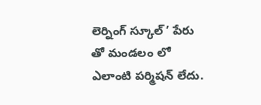లెర్నింగ్ స్కూల్’ పేరు తో మండలం లో ఎలాంటి పర్మిషన్ లేదు.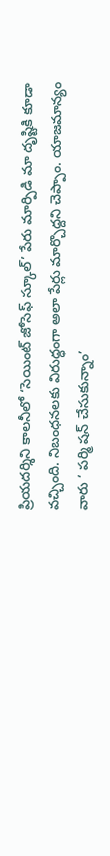ప్రియదర్శిని కాలనీలో ‘సెయింట్ జోసెఫ్ స్కూల్’ పేరు మార్పిడి మా దృష్టికి కూడా వచ్చింది. నిబంధనలకు విరుద్ధంగా అలా పేర్లు మార్చొద్దని చెప్పాం. యాజమాన్యం వారు ‘ పర్మి షన్ చేసుకున్నాం’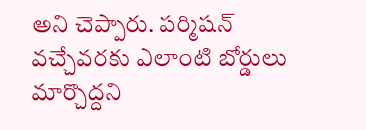అని చెప్పారు. పర్మిషన్ వచ్చేవరకు ఎలాంటి బోర్డులు మార్చొద్దని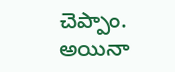చెప్పాం. అయినా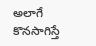అలాగే కొనసాగిస్తే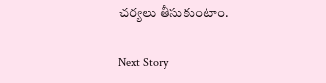చర్యలు తీసుకుంటాం.

Next Story